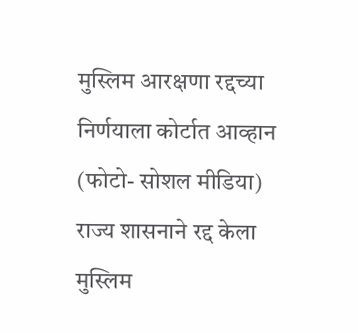मुस्लिम आरक्षणा रद्दच्या निर्णयाला कोर्टात आव्हान (फोटो- सोशल मीडिया)
राज्य शासनाने रद्द केला मुस्लिम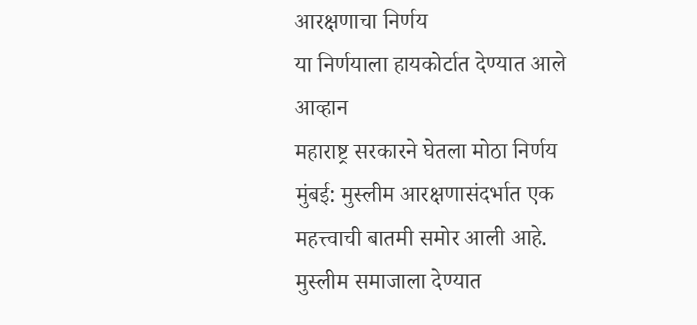आरक्षणाचा निर्णय
या निर्णयाला हायकोर्टात देण्यात आले आव्हान
महाराष्ट्र सरकारने घेतला मोठा निर्णय
मुंबई: मुस्लीम आरक्षणासंदर्भात एक महत्त्वाची बातमी समोर आली आहे. मुस्लीम समाजाला देण्यात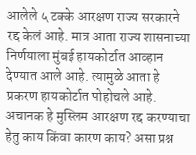आलेले ५ टक्के आरक्षण राज्य सरकारने रद्द केलं आहे. मात्र आता राज्य शासनाच्या निर्णयाला मुंबई हायकोर्टात आव्हान देण्यात आले आहे. त्यामुळे आता हे प्रकरण हायकोर्टात पोहोचले आहे. अचानक हे मुस्लिम आरक्षण रद्द करण्याचा हेतु काय किंवा कारण काय? असा प्रश्न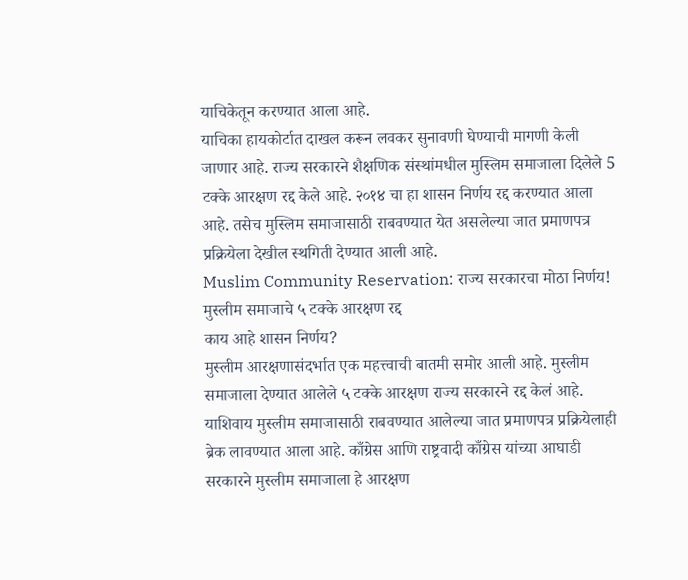याचिकेतून करण्यात आला आहे.
याचिका हायकोर्टात दाखल करून लवकर सुनावणी घेण्याची मागणी केली जाणार आहे. राज्य सरकारने शैक्षणिक संस्थांमधील मुस्लिम समाजाला दिलेले 5 टक्के आरक्षण रद्द केले आहे. २०१४ चा हा शासन निर्णय रद्द करण्यात आला आहे. तसेच मुस्लिम समाजासाठी राबवण्यात येत असलेल्या जात प्रमाणपत्र प्रक्रियेला देखील स्थगिती देण्यात आली आहे.
Muslim Community Reservation: राज्य सरकारचा मोठा निर्णय! मुस्लीम समाजाचे ५ टक्के आरक्षण रद्द
काय आहे शासन निर्णय?
मुस्लीम आरक्षणासंदर्भात एक महत्त्वाची बातमी समोर आली आहे. मुस्लीम समाजाला देण्यात आलेले ५ टक्के आरक्षण राज्य सरकारने रद्द केलं आहे. याशिवाय मुस्लीम समाजासाठी राबवण्यात आलेल्या जात प्रमाणपत्र प्रक्रियेलाही ब्रेक लावण्यात आला आहे. काँग्रेस आणि राष्ट्रवादी काँग्रेस यांच्या आघाडी सरकारने मुस्लीम समाजाला हे आरक्षण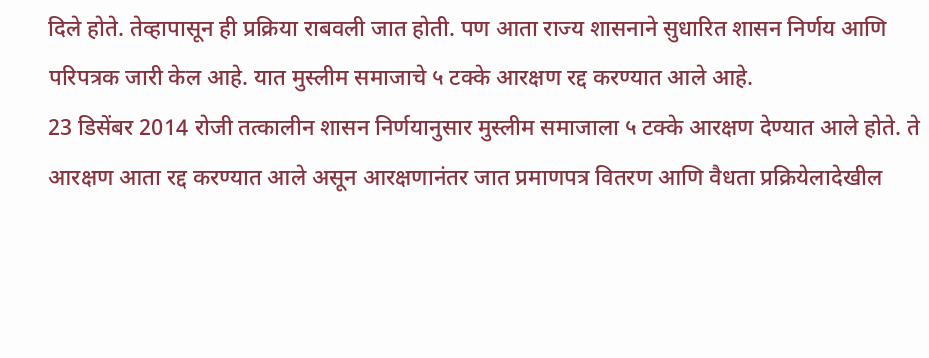दिले होते. तेव्हापासून ही प्रक्रिया राबवली जात होती. पण आता राज्य शासनाने सुधारित शासन निर्णय आणि परिपत्रक जारी केल आहे. यात मुस्लीम समाजाचे ५ टक्के आरक्षण रद्द करण्यात आले आहे.
23 डिसेंबर 2014 रोजी तत्कालीन शासन निर्णयानुसार मुस्लीम समाजाला ५ टक्के आरक्षण देण्यात आले होते. ते आरक्षण आता रद्द करण्यात आले असून आरक्षणानंतर जात प्रमाणपत्र वितरण आणि वैधता प्रक्रियेलादेखील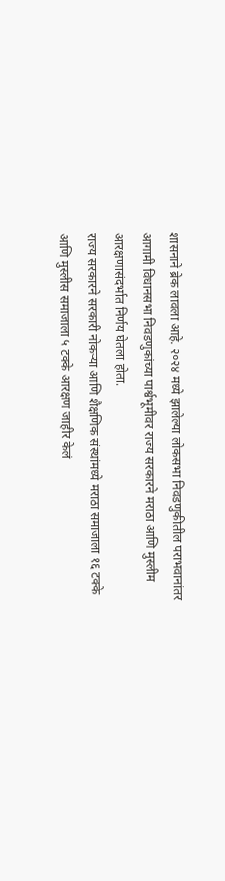शासनाने ब्रेक लावला आहे. २०२४ मध्ये झालेल्या लोकसभा निवडणुकीतील पराभवानांतर आगामी विधानसभा निवडणुकांच्या पार्श्वभूमीवर राज्य सरकारने मराठा आणि मुस्लीम आरक्षणासंदर्भात निर्णय घेतला होता.
राज्य सरकारने सरकारी नोकऱ्या आणि शैक्षणिक संस्थांमध्ये मराठा समाजाला १६ टक्के आणि मुस्लीस समाजाला ५ टक्के आरक्षण जाहीर केलं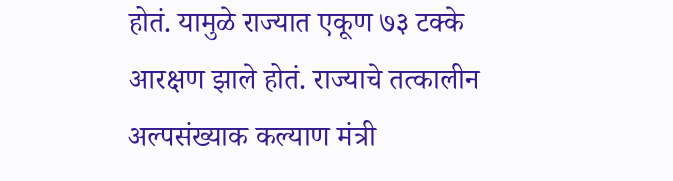होतं. यामुळे राज्यात एकूण ७३ टक्के आरक्षण झाले होतं. राज्याचे तत्कालीन अल्पसंख्याक कल्याण मंत्री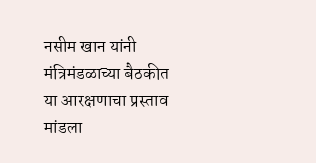नसीम खान यांनी मंत्रिमंडळाच्या बैठकीत या आरक्षणाचा प्रस्ताव मांडला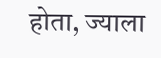होता, ज्याला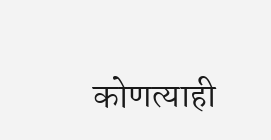कोणत्याही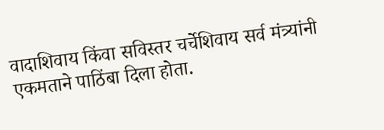वादाशिवाय किंवा सविस्तर चर्चेशिवाय सर्व मंत्र्यांनी एकमताने पाठिंबा दिला होता.